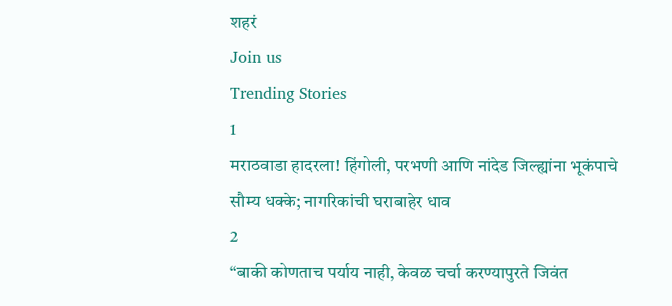शहरं
Join us
Trending Stories
1
मराठवाडा हादरला! हिंगोली, परभणी आणि नांदेड जिल्ह्यांना भूकंपाचे सौम्य धक्के; नागरिकांची घराबाहेर धाव
2
“बाकी कोणताच पर्याय नाही, केवळ चर्चा करण्यापुरते जिवंत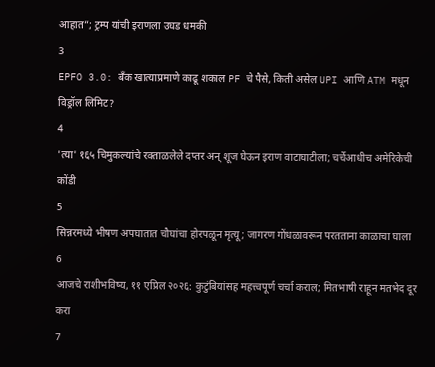आहात”; ट्रम्प यांची इराणला उघड धमकी
3
EPFO 3.0: बँक खात्याप्रमाणे काढू शकाल PF चे पैसे, किती असेल UPI आणि ATM मधून विड्रॉल लिमिट?
4
'त्या' १६५ चिमुकल्यांचे रक्ताळलेले दप्तर अन् शूज घेऊन इराण वाटाघाटीला; चर्चेआधीच अमेरिकेची कोंडी
5
सिन्नरमध्ये भीषण अपघातात चौघांचा होरपळून मृत्यू; जागरण गोंधळावरून परतताना काळाचा घाला
6
आजचे राशीभविष्य, ११ एप्रिल २०२६: कुटुंबियांसह महत्त्वपूर्ण चर्चा कराल; मितभाषी राहून मतभेद दूर करा
7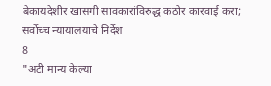बेकायदेशीर खासगी सावकारांविरुद्ध कठोर कारवाई करा; सर्वोच्च न्यायालयाचे निर्देश
8
"अटी मान्य केल्या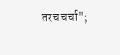तरच चर्चा";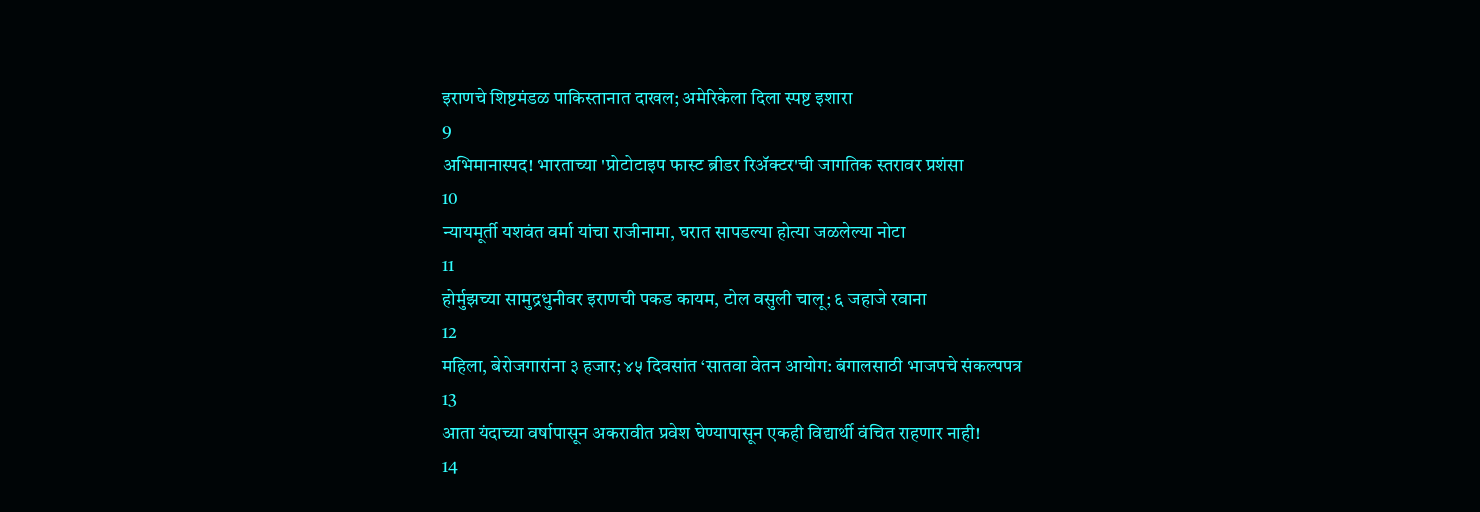इराणचे शिष्टमंडळ पाकिस्तानात दाखल; अमेरिकेला दिला स्पष्ट इशारा
9
अभिमानास्पद! भारताच्या 'प्रोटोटाइप फास्ट ब्रीडर रिॲक्टर'ची जागतिक स्तरावर प्रशंसा
10
न्यायमूर्ती यशवंत वर्मा यांचा राजीनामा, घरात सापडल्या होत्या जळलेल्या नोटा
11
होर्मुझच्या सामुद्रधुनीवर इराणची पकड कायम, टोल वसुली चालू; ६ जहाजे रवाना
12
महिला, बेरोजगारांना ३ हजार; ४५ दिवसांत ‘सातवा वेतन आयोग: बंगालसाठी भाजपचे संकल्पपत्र
13
आता यंदाच्या वर्षापासून अकरावीत प्रवेश घेण्यापासून एकही विद्यार्थी वंचित राहणार नाही!
14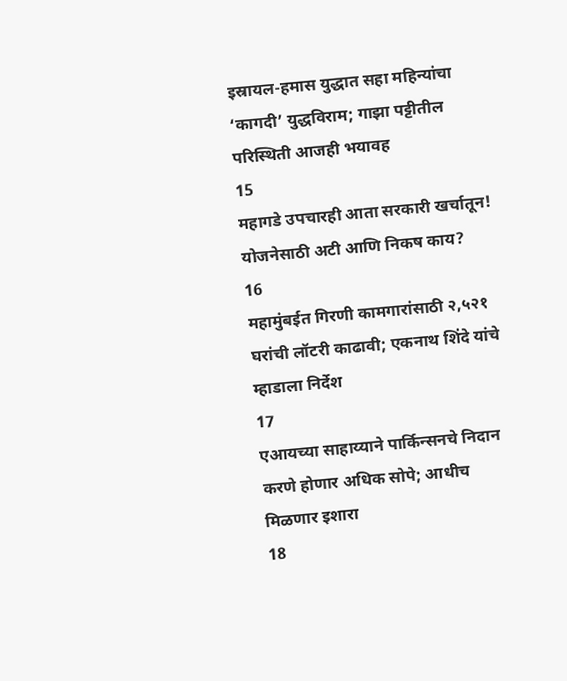इस्रायल-हमास युद्धात सहा महिन्यांचा ‘कागदी’ युद्धविराम; गाझा पट्टीतील परिस्थिती आजही भयावह
15
महागडे उपचारही आता सरकारी खर्चातून! योजनेसाठी अटी आणि निकष काय?
16
महामुंबईत गिरणी कामगारांसाठी २,५२१ घरांची लॉटरी काढावी; एकनाथ शिंदे यांचे म्हाडाला निर्देश
17
एआयच्या साहाय्याने पार्किन्सनचे निदान करणे होणार अधिक सोपे; आधीच मिळणार इशारा
18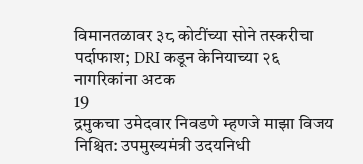विमानतळावर ३८ कोटींच्या सोने तस्करीचा पर्दाफाश; DRI कडून केनियाच्या २६ नागरिकांना अटक
19
द्रमुकचा उमेदवार निवडणे म्हणजे माझा विजय निश्चित: उपमुख्यमंत्री उदयनिधी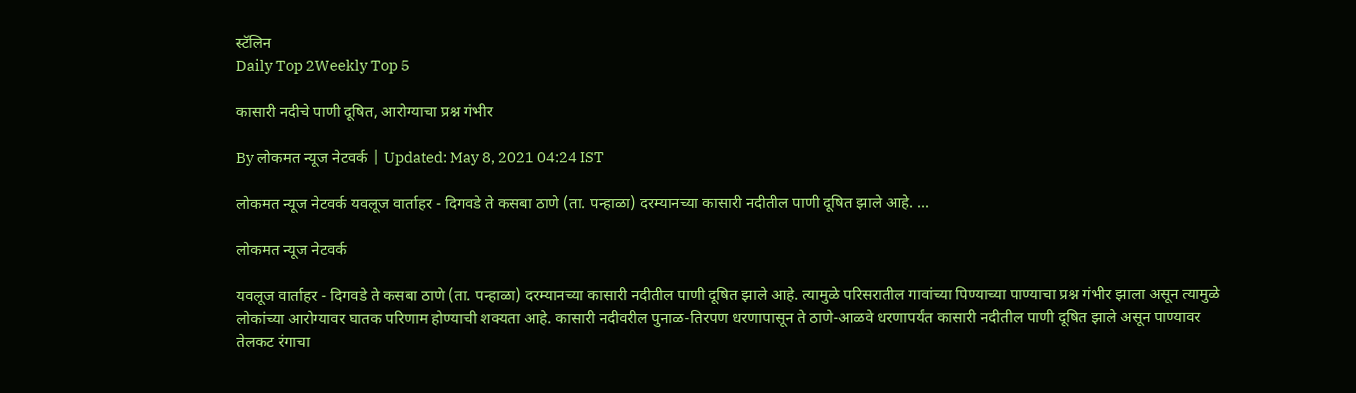स्टॅलिन
Daily Top 2Weekly Top 5

कासारी नदीचे पाणी दूषित, आरोग्याचा प्रश्न गंभीर

By लोकमत न्यूज नेटवर्क | Updated: May 8, 2021 04:24 IST

लोकमत न्यूज नेटवर्क यवलूज वार्ताहर - दिगवडे ते कसबा ठाणे (ता. पन्हाळा) दरम्यानच्या कासारी नदीतील पाणी दूषित झाले आहे. ...

लोकमत न्यूज नेटवर्क

यवलूज वार्ताहर - दिगवडे ते कसबा ठाणे (ता. पन्हाळा) दरम्यानच्या कासारी नदीतील पाणी दूषित झाले आहे. त्यामुळे परिसरातील गावांच्या पिण्याच्या पाण्याचा प्रश्न गंभीर झाला असून त्यामुळे लोकांच्या आरोग्यावर घातक परिणाम होण्याची शक्यता आहे. कासारी नदीवरील पुनाळ-तिरपण धरणापासून ते ठाणे-आळवे धरणापर्यंत कासारी नदीतील पाणी दूषित झाले असून पाण्यावर तेलकट रंगाचा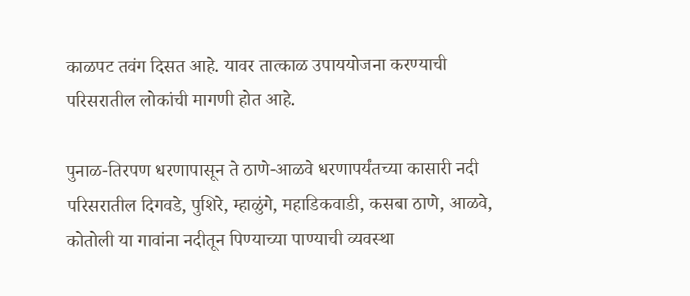काळपट तवंग दिसत आहे. यावर तात्काळ उपाययोजना करण्याची परिसरातील लोकांची मागणी होत आहे.

पुनाळ-तिरपण धरणापासून ते ठाणे-आळवे धरणापर्यंतच्या कासारी नदी परिसरातील दिगवडे, पुशिरे, म्हाळुंगे, महाडिकवाडी, कसबा ठाणे, आळवे, कोतोली या गावांना नदीतून पिण्याच्या पाण्याची व्यवस्था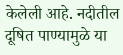केलेली आहे. नदीतील दूषित पाण्यामुळे या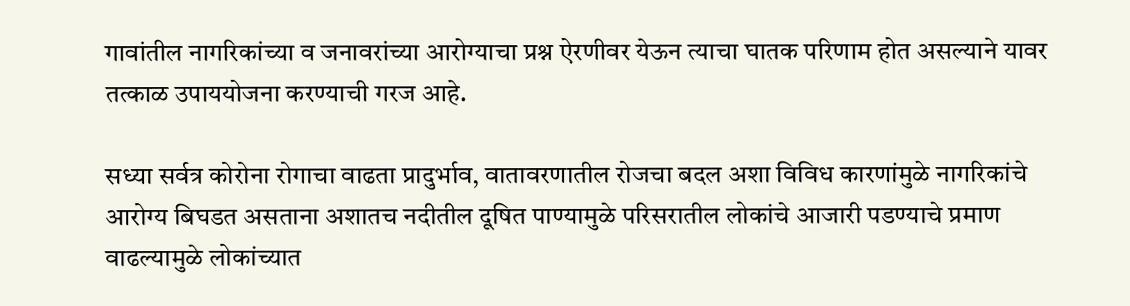गावांतील नागरिकांच्या व जनावरांच्या आरोग्याचा प्रश्न ऐरणीवर येऊन त्याचा घातक परिणाम होत असल्याने यावर तत्काळ उपाययोजना करण्याची गरज आहे.

सध्या सर्वत्र कोरोना रोगाचा वाढता प्रादुर्भाव, वातावरणातील रोजचा बदल अशा विविध कारणांमुळे नागरिकांचे आरोग्य बिघडत असताना अशातच नदीतील दूषित पाण्यामुळे परिसरातील लोकांचे आजारी पडण्याचे प्रमाण वाढल्यामुळे लोकांच्यात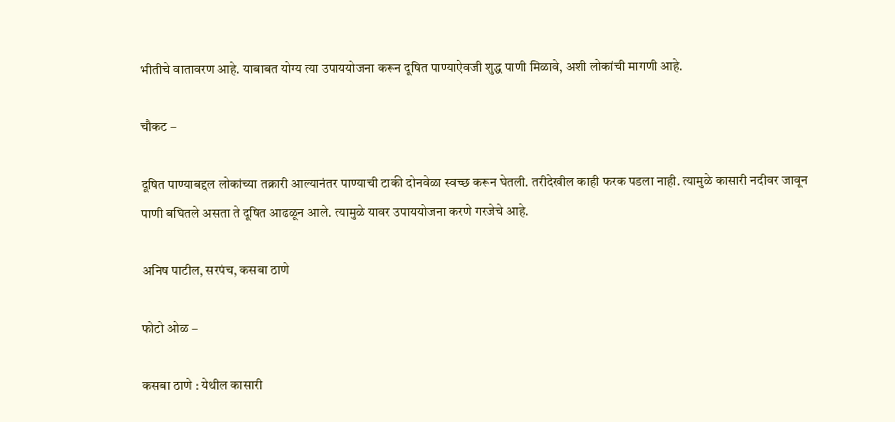भीतीचे वातावरण आहे. याबाबत योग्य त्या उपाययोजना करून दूषित पाण्याऐवजी शुद्ध पाणी मिळावे, अशी लोकांची मागणी आहे.

चौकट –

दूषित पाण्याबद्दल लोकांच्या तक्रारी आल्यानंतर पाण्याची टाकी दोनवेळा स्वच्छ करून घेतली. तरीदेखील काही फरक पडला नाही. त्यामुळे कासारी नदीवर जावून पाणी बघितले असता ते दूषित आढळून आले. त्यामुळे यावर उपाययोजना करणे गरजेचे आहे.

अनिष पाटील, सरपंच, कसबा ठाणे

फोटो ओळ –

कसबा ठाणे : येथील कासारी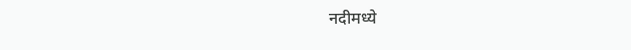नदीमध्ये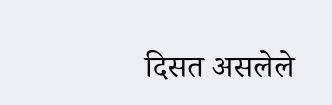दिसत असलेले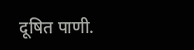दूषित पाणी.